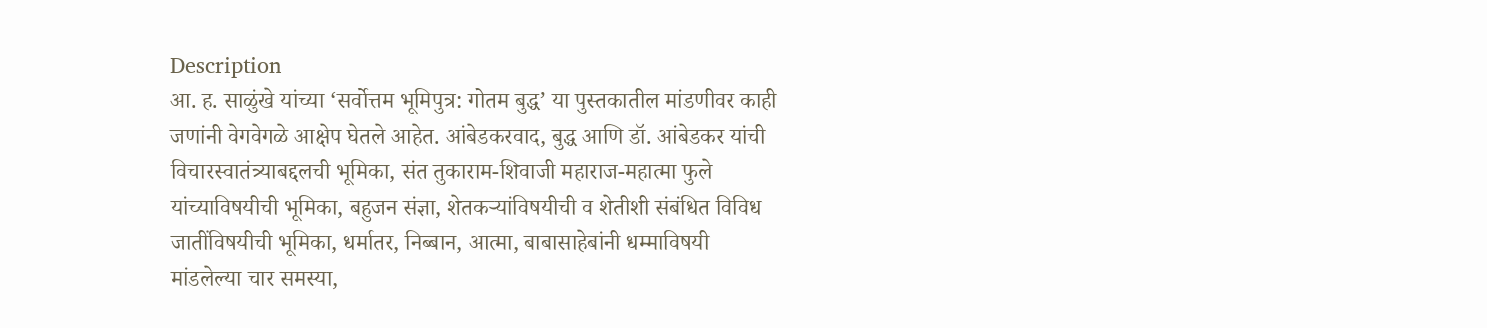Description
आ. ह. साळुंखे यांच्या ‘सर्वोत्तम भूमिपुत्र: गोतम बुद्ध’ या पुस्तकातील मांडणीवर काही जणांनी वेगवेगळे आक्षेप घेतले आहेत. आंबेडकरवाद, बुद्ध आणि डॉ. आंबेडकर यांची विचारस्वातंत्र्याबद्दलची भूमिका, संत तुकाराम-शिवाजी महाराज-महात्मा फुले यांच्याविषयीची भूमिका, बहुजन संज्ञा, शेतकऱ्यांविषयीची व शेतीशी संबंधित विविध जातींविषयीची भूमिका, धर्मातर, निब्बान, आत्मा, बाबासाहेबांनी धम्माविषयी मांडलेल्या चार समस्या,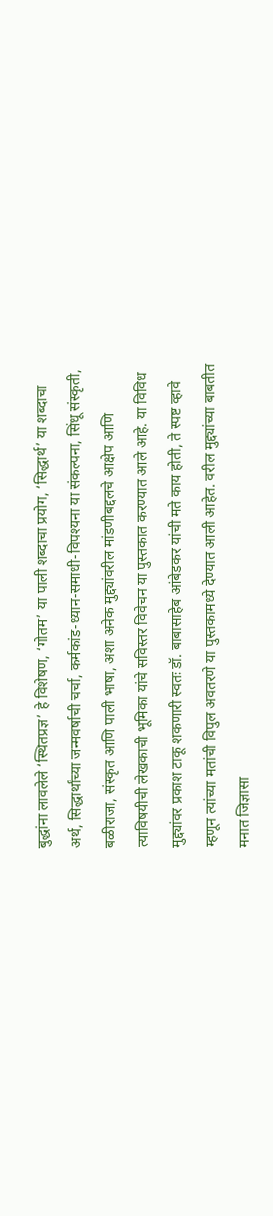बुद्धांना लावलेले ‘स्थितप्रज्ञ’ हे विशेषण, ‘गोतम’ या पाली शब्दाचा प्रयोग, ‘सिद्धार्थ’ या शब्दाचा अर्थ, सिद्धार्थांच्या जन्मवर्षाची चर्चा, कर्मकांड-ध्यान-समाधी-विपश्यना या संकल्पना, सिंधू संस्कृती, बळीराजा, संस्कृत आणि पाली भाषा, अशा अनेक मुद्द्यांवरील मांडणीबद्दलचे आक्षेप आणि त्याविषयीची लेखकाची भूमिका यांचे सविस्तर विवेचन या पुस्तकात करण्यात आले आहे. या विविध मुद्द्यांवर प्रकाश टाकू शकणारी स्वतः डॉ. बाबासाहेब आंबेडकर यांची मते काय होती, ते स्पष्ट व्हावे म्हणून त्यांच्या मतांची विपुल अवतरणे या पुस्तकामध्ये देण्यात आली आहेत. वरील मुद्द्यांच्या बाबतीत मनात जिज्ञासा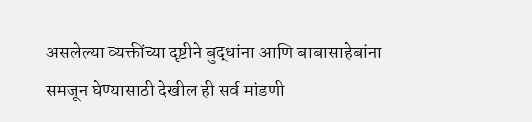असलेल्या व्यक्तींच्या दृष्टीने बुद्धांना आणि बाबासाहेबांना समजून घेण्यासाठी देखील ही सर्व मांडणी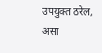उपयुक्त ठरेल, असा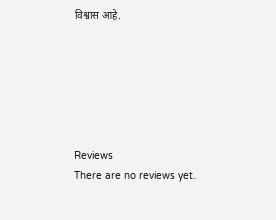विश्वास आहे.






Reviews
There are no reviews yet.